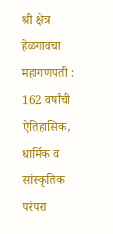श्री क्षेत्र हेळगावचा महागणपती : 162 वर्षांची ऐतिहासिक, धार्मिक व सांस्कृतिक परंपरा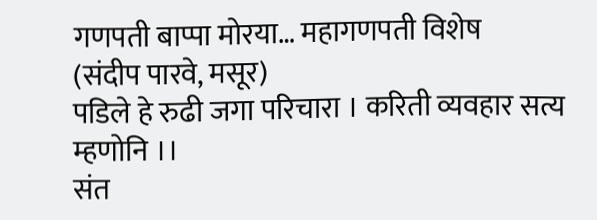गणपती बाप्पा मोरया… महागणपती विशेष
(संदीप पारवे, मसूर)
पडिले हे रुढी जगा परिचारा । करिती व्यवहार सत्य म्हणोनि ।।
संत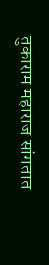तुकाराम महाराज सांगतात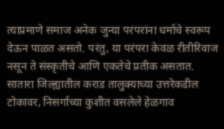त्याप्रमाणे समाज अनेक जुन्या परंपरांना धर्माचे स्वरूप देऊन पाळत असतो. परंतु, या परंपरा केवळ रीतीरिवाज नसून ते संस्कृतीचे आणि एकतेचे प्रतीक असतात. सातारा जिल्ह्यातील कराड तालुक्याच्या उत्तरेकडील टोकावर, निसर्गाच्या कुशीत वसलेले हेळगाव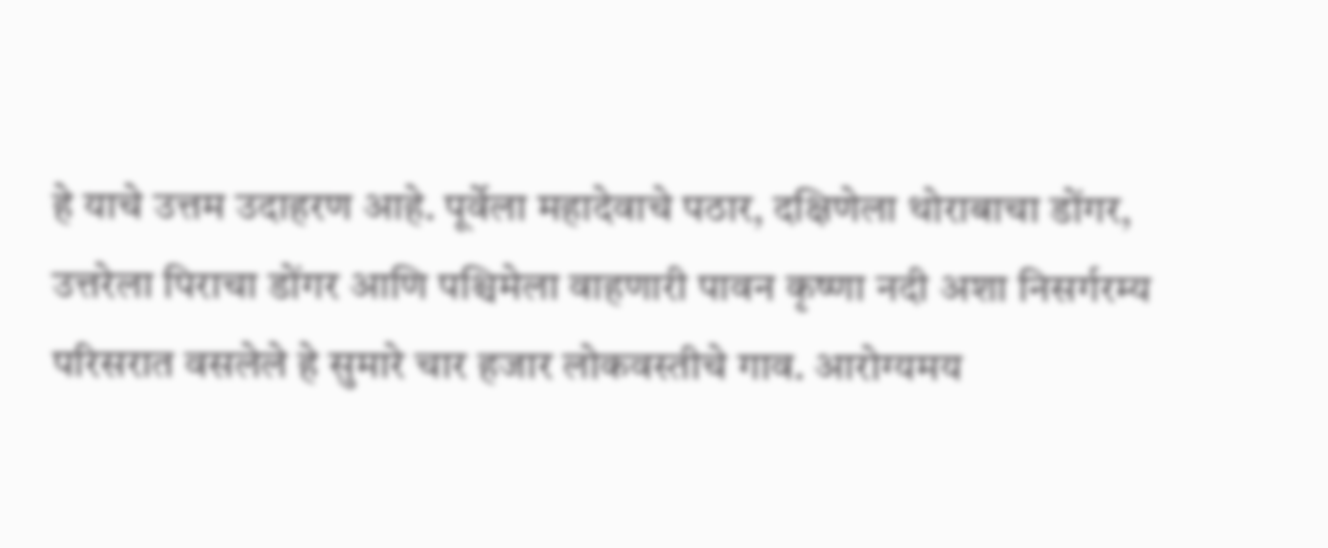हे याचे उत्तम उदाहरण आहे. पूर्वेला महादेवाचे पठार, दक्षिणेला थोराबाचा डोंगर, उत्तरेला पिराचा डोंगर आणि पश्चिमेला वाहणारी पावन कृष्णा नदी अशा निसर्गरम्य परिसरात वसलेले हे सुमारे चार हजार लोकवस्तीचे गाव. आरोग्यमय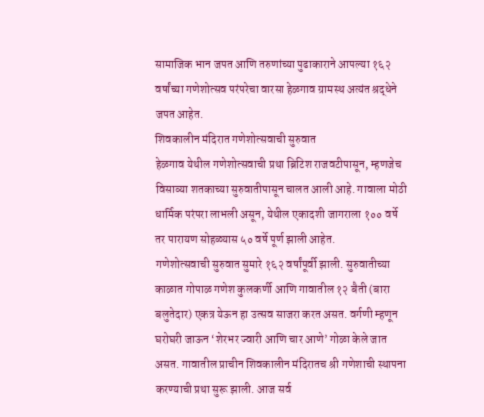सामाजिक भान जपत आणि तरुणांच्या पुढाकाराने आपल्या १६२ वर्षांच्या गणेशोत्सव परंपरेचा वारसा हेळगाव ग्रामस्थ अत्यंत श्रद्धेने जपत आहेत.
शिवकालीन मंदिरात गणेशोत्सवाची सुरुवात
हेळगाव येथील गणेशोत्सवाची प्रथा ब्रिटिश राजवटीपासून, म्हणजेच विसाव्या शतकाच्या सुरुवातीपासून चालत आली आहे. गावाला मोठी धार्मिक परंपरा लाभली असून, येथील एकादशी जागराला १०० वर्षे तर पारायण सोहळ्यास ५० वर्षे पूर्ण झाली आहेत.
गणेशोत्सवाची सुरुवात सुमारे १६२ वर्षांपूर्वी झाली. सुरुवातीच्या काळात गोपाळ गणेश कुलकर्णी आणि गावातील १२ बैती (बारा बलुतेदार) एकत्र येऊन हा उत्सव साजरा करत असत. वर्गणी म्हणून घरोघरी जाऊन ‘शेरभर ज्वारी आणि चार आणे’ गोळा केले जात असत. गावातील प्राचीन शिवकालीन मंदिरातच श्री गणेशाची स्थापना करण्याची प्रथा सुरू झाली. आज सर्व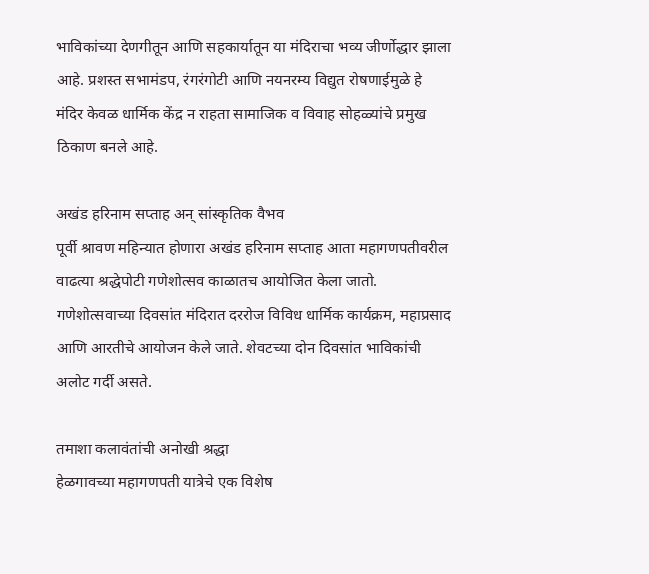भाविकांच्या देणगीतून आणि सहकार्यातून या मंदिराचा भव्य जीर्णोद्धार झाला आहे. प्रशस्त सभामंडप, रंगरंगोटी आणि नयनरम्य विद्युत रोषणाईमुळे हे मंदिर केवळ धार्मिक केंद्र न राहता सामाजिक व विवाह सोहळ्यांचे प्रमुख ठिकाण बनले आहे.

अखंड हरिनाम सप्ताह अन् सांस्कृतिक वैभव
पूर्वी श्रावण महिन्यात होणारा अखंड हरिनाम सप्ताह आता महागणपतीवरील वाढत्या श्रद्धेपोटी गणेशोत्सव काळातच आयोजित केला जातो. गणेशोत्सवाच्या दिवसांत मंदिरात दररोज विविध धार्मिक कार्यक्रम, महाप्रसाद आणि आरतीचे आयोजन केले जाते. शेवटच्या दोन दिवसांत भाविकांची अलोट गर्दी असते.

तमाशा कलावंतांची अनोखी श्रद्धा
हेळगावच्या महागणपती यात्रेचे एक विशेष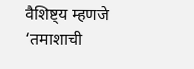वैशिष्ट्य म्हणजे ‘तमाशाची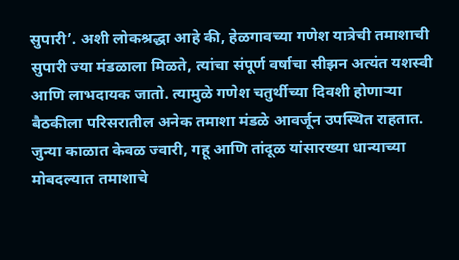सुपारी’. अशी लोकश्रद्धा आहे की, हेळगावच्या गणेश यात्रेची तमाशाची सुपारी ज्या मंडळाला मिळते, त्यांचा संपूर्ण वर्षाचा सीझन अत्यंत यशस्वी आणि लाभदायक जातो. त्यामुळे गणेश चतुर्थीच्या दिवशी होणाऱ्या बैठकीला परिसरातील अनेक तमाशा मंडळे आवर्जून उपस्थित राहतात. जुन्या काळात केवळ ज्वारी, गहू आणि तांदूळ यांसारख्या धान्याच्या मोबदल्यात तमाशाचे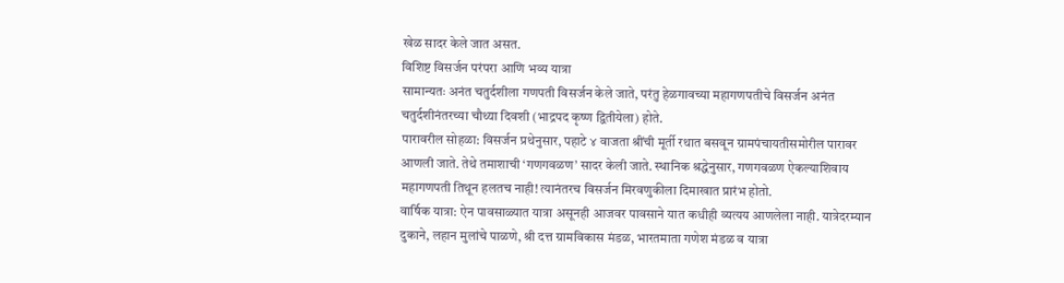खेळ सादर केले जात असत.
विशिष्ट विसर्जन परंपरा आणि भव्य यात्रा
सामान्यतः अनंत चतुर्दशीला गणपती विसर्जन केले जाते, परंतु हेळगावच्या महागणपतीचे विसर्जन अनंत चतुर्दशीनंतरच्या चौथ्या दिवशी (भाद्रपद कृष्ण द्वितीयेला) होते.
पारावरील सोहळा: विसर्जन प्रथेनुसार, पहाटे ४ वाजता श्रींची मूर्ती रथात बसवून ग्रामपंचायतीसमोरील पारावर आणली जाते. तेथे तमाशाची ‘गणगवळण’ सादर केली जाते. स्थानिक श्रद्धेनुसार, गणगवळण ऐकल्याशिवाय महागणपती तिथून हलतच नाही! त्यानंतरच विसर्जन मिरवणुकीला दिमाखात प्रारंभ होतो.
वार्षिक यात्रा: ऐन पावसाळ्यात यात्रा असूनही आजवर पावसाने यात कधीही व्यत्यय आणलेला नाही. यात्रेदरम्यान दुकाने, लहान मुलांचे पाळणे, श्री दत्त ग्रामविकास मंडळ, भारतमाता गणेश मंडळ व यात्रा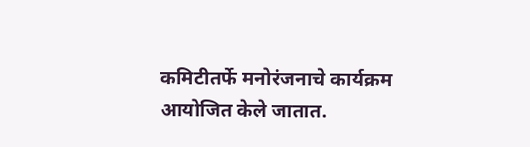कमिटीतर्फे मनोरंजनाचे कार्यक्रम आयोजित केले जातात.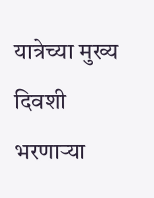यात्रेच्या मुख्य दिवशी भरणाऱ्या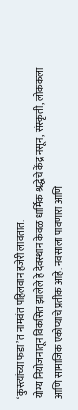‘कुस्त्यांच्या फडा’त नामवंत पहिलवान हजेरी लावतात.
योग्य नियोजनातून विकसित झालेले हे देवस्थान केवळ धार्मिक श्रद्धेचे केंद्र नसून, संस्कृती, लोककला आणि सामाजिक एकोप्याचे प्रतीक आहे. नवसाला पावणारा आणि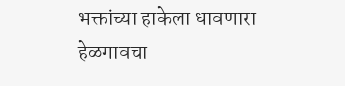भक्तांच्या हाकेला धावणारा हेळगावचा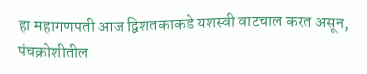हा महागणपती आज द्विशतकाकडे यशस्वी वाटचाल करत असून, पंचक्रोशीतील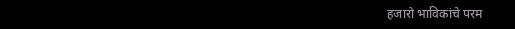हजारो भाविकांचे परम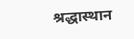श्रद्धास्थान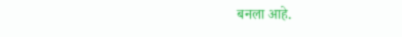बनला आहे.